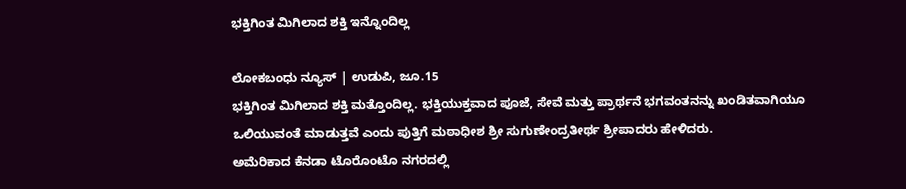ಭಕ್ತಿಗಿಂತ ಮಿಗಿಲಾದ ಶಕ್ತಿ ಇನ್ನೊಂದಿಲ್ಲ

ಲೋಕಬಂಧು ನ್ಯೂಸ್ | ಉಡುಪಿ, ಜೂ.15
ಭಕ್ತಿಗಿಂತ ಮಿಗಿಲಾದ ಶಕ್ತಿ ಮತ್ತೊಂದಿಲ್ಲ. ಭಕ್ತಿಯುಕ್ತವಾದ ಪೂಜೆ, ಸೇವೆ ಮತ್ತು ಪ್ರಾರ್ಥನೆ ಭಗವಂತನನ್ನು ಖಂಡಿತವಾಗಿಯೂ ಒಲಿಯುವಂತೆ ಮಾಡುತ್ತವೆ ಎಂದು ಪುತ್ತಿಗೆ ಮಠಾಧೀಶ ಶ್ರೀ ಸುಗುಣೇಂದ್ರತೀರ್ಥ ಶ್ರೀಪಾದರು ಹೇಳಿದರು.
ಅಮೆರಿಕಾದ ಕೆನಡಾ ಟೊರೊಂಟೊ ನಗರದಲ್ಲಿ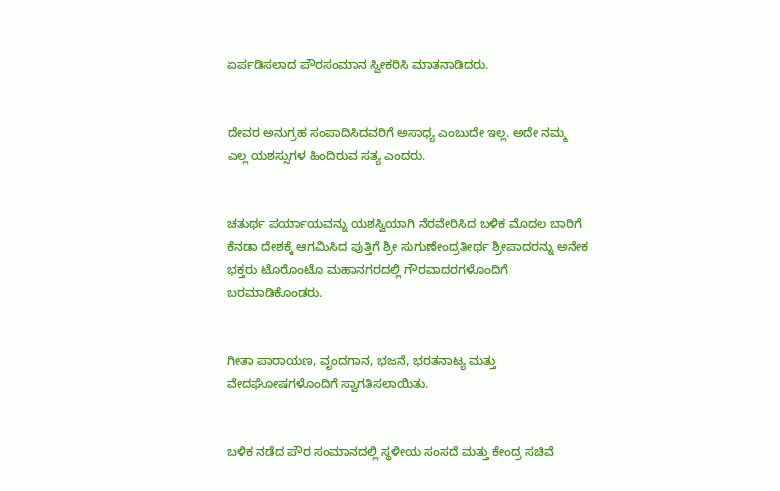ಏರ್ಪಡಿಸಲಾದ ಪೌರಸಂಮಾನ ಸ್ವೀಕರಿಸಿ ಮಾತನಾಡಿದರು.


ದೇವರ ಅನುಗ್ರಹ ಸಂಪಾದಿಸಿದವರಿಗೆ ಅಸಾಧ್ಯ ಎಂಬುದೇ ಇಲ್ಲ. ಅದೇ ನಮ್ಮ ಎಲ್ಲ ಯಶಸ್ಸುಗಳ ಹಿಂದಿರುವ ಸತ್ಯ ಎಂದರು.


ಚತುರ್ಥ ಪರ್ಯಾಯವನ್ನು ಯಶಸ್ವಿಯಾಗಿ ನೆರವೇರಿಸಿದ ಬಳಿಕ ಮೊದಲ ಬಾರಿಗೆ ಕೆನಡಾ ದೇಶಕ್ಕೆ ಆಗಮಿಸಿದ ಪುತ್ತಿಗೆ ಶ್ರೀ ಸುಗುಣೇಂದ್ರತೀರ್ಥ ಶ್ರೀಪಾದರನ್ನು ಅನೇಕ ಭಕ್ತರು ಟೊರೊಂಟೊ ಮಹಾನಗರದಲ್ಲಿ ಗೌರವಾದರಗಳೊಂದಿಗೆ ಬರಮಾಡಿಕೊಂಡರು.


ಗೀತಾ ಪಾರಾಯಣ, ವೃಂದಗಾನ, ಭಜನೆ, ಭರತನಾಟ್ಯ ಮತ್ತು ವೇದಘೋಷಗಳೊಂದಿಗೆ ಸ್ವಾಗತಿಸಲಾಯಿತು.


ಬಳಿಕ ನಡೆದ ಪೌರ ಸಂಮಾನದಲ್ಲಿ ಸ್ಥಳೀಯ ಸಂಸದೆ ಮತ್ತು ಕೇಂದ್ರ ಸಚಿವೆ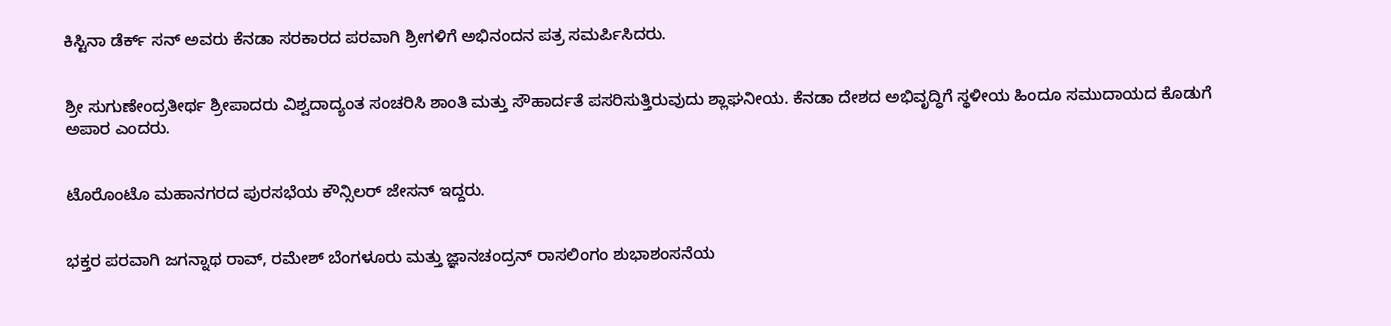ಕಿಸ್ಟಿನಾ ಡೆರ್ಕ್ ಸನ್ ಅವರು ಕೆನಡಾ ಸರಕಾರದ ಪರವಾಗಿ ಶ್ರೀಗಳಿಗೆ ಅಭಿನಂದನ ಪತ್ರ ಸಮರ್ಪಿಸಿದರು.


ಶ್ರೀ ಸುಗುಣೇಂದ್ರತೀರ್ಥ ಶ್ರೀಪಾದರು ವಿಶ್ವದಾದ್ಯಂತ ಸಂಚರಿಸಿ ಶಾಂತಿ ಮತ್ತು ಸೌಹಾರ್ದತೆ ಪಸರಿಸುತ್ತಿರುವುದು ಶ್ಲಾಘನೀಯ. ಕೆನಡಾ ದೇಶದ ಅಭಿವೃದ್ಧಿಗೆ ಸ್ಥಳೀಯ ಹಿಂದೂ ಸಮುದಾಯದ ಕೊಡುಗೆ ಅಪಾರ ಎಂದರು.


ಟೊರೊಂಟೊ ಮಹಾನಗರದ ಪುರಸಭೆಯ ಕೌನ್ಸಿಲರ್ ಜೇಸನ್ ಇದ್ದರು.


ಭಕ್ತರ ಪರವಾಗಿ ಜಗನ್ನಾಥ ರಾವ್, ರಮೇಶ್ ಬೆಂಗಳೂರು ಮತ್ತು ಜ್ಞಾನಚಂದ್ರನ್ ರಾಸಲಿಂಗಂ ಶುಭಾಶಂಸನೆಯ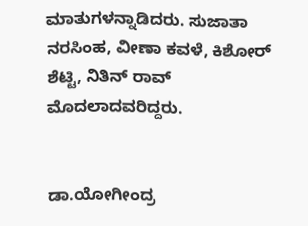ಮಾತುಗಳನ್ನಾಡಿದರು. ಸುಜಾತಾ ನರಸಿಂಹ, ವೀಣಾ ಕವಳೆ, ಕಿಶೋರ್ ಶೆಟ್ಟಿ, ನಿತಿನ್ ರಾವ್ ಮೊದಲಾದವರಿದ್ದರು.


ಡಾ.ಯೋಗೀಂದ್ರ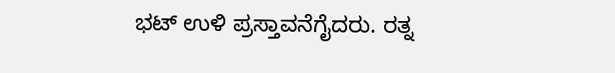ಭಟ್ ಉಳಿ ಪ್ರಸ್ತಾವನೆಗೈದರು. ರತ್ನ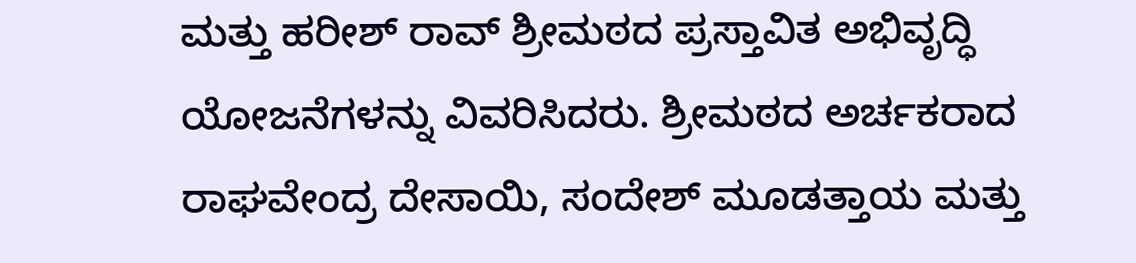ಮತ್ತು ಹರೀಶ್ ರಾವ್ ಶ್ರೀಮಠದ ಪ್ರಸ್ತಾವಿತ ಅಭಿವೃದ್ಧಿ ಯೋಜನೆಗಳನ್ನು ವಿವರಿಸಿದರು. ಶ್ರೀಮಠದ ಅರ್ಚಕರಾದ ರಾಘವೇಂದ್ರ ದೇಸಾಯಿ, ಸಂದೇಶ್ ಮೂಡತ್ತಾಯ ಮತ್ತು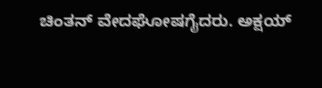ಚಿಂತನ್ ವೇದಘೋಷಗೈದರು. ಅಕ್ಷಯ್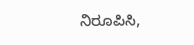ನಿರೂಪಿಸಿ,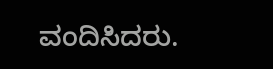ವಂದಿಸಿದರು.